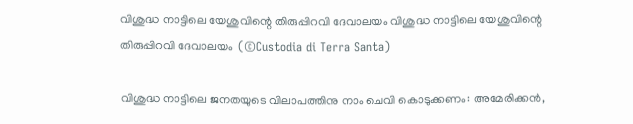വിശുദ്ധ നാട്ടിലെ യേശുവിന്റെ തിരുപ്പിറവി ദേവാലയം വിശുദ്ധ നാട്ടിലെ യേശുവിന്റെ തിരുപ്പിറവി ദേവാലയം  (©Custodia di Terra Santa)

വിശുദ്ധ നാട്ടിലെ ജനതയുടെ വിലാപത്തിനു നാം ചെവി കൊടുക്കണം: അമേരിക്കൻ,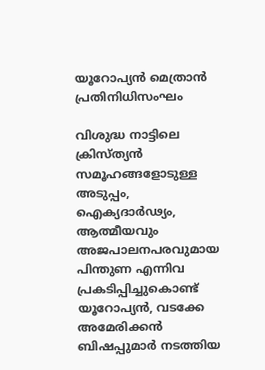യൂറോപ്യൻ മെത്രാൻ പ്രതിനിധിസംഘം

വിശുദ്ധ നാട്ടിലെ ക്രിസ്ത്യൻ സമൂഹങ്ങളോടുള്ള അടുപ്പം, ഐക്യദാർഢ്യം, ആത്മീയവും അജപാലനപരവുമായ പിന്തുണ എന്നിവ പ്രകടിപ്പിച്ചുകൊണ്ട് യൂറോപ്യൻ, വടക്കേ അമേരിക്കൻ ബിഷപ്പുമാർ നടത്തിയ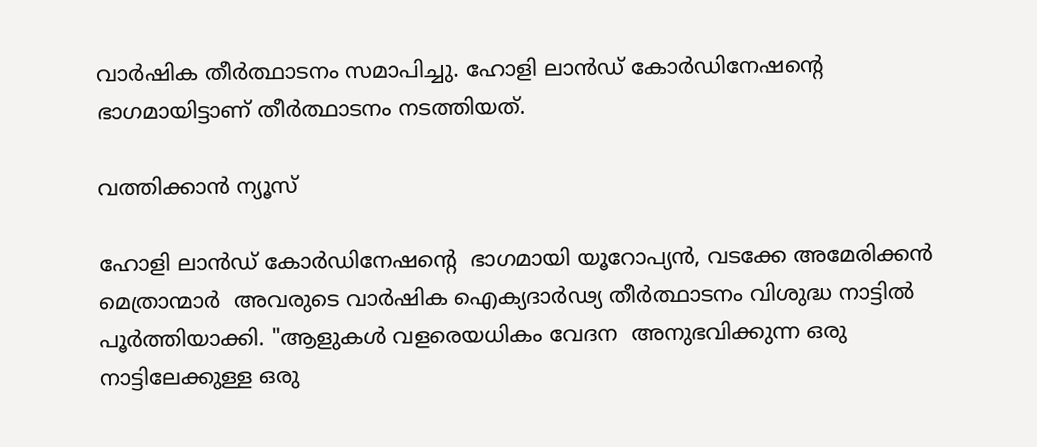വാർഷിക തീർത്ഥാടനം സമാപിച്ചു. ഹോളി ലാൻഡ് കോർഡിനേഷന്റെ ഭാഗമായിട്ടാണ് തീർത്ഥാടനം നടത്തിയത്.

വത്തിക്കാൻ ന്യൂസ്

ഹോളി ലാൻഡ് കോർഡിനേഷന്റെ  ഭാഗമായി യൂറോപ്യൻ, വടക്കേ അമേരിക്കൻ മെത്രാന്മാർ  അവരുടെ വാർഷിക ഐക്യദാർഢ്യ തീർത്ഥാടനം വിശുദ്ധ നാട്ടിൽ പൂർത്തിയാക്കി. "ആളുകൾ വളരെയധികം വേദന  അനുഭവിക്കുന്ന ഒരു നാട്ടിലേക്കുള്ള ഒരു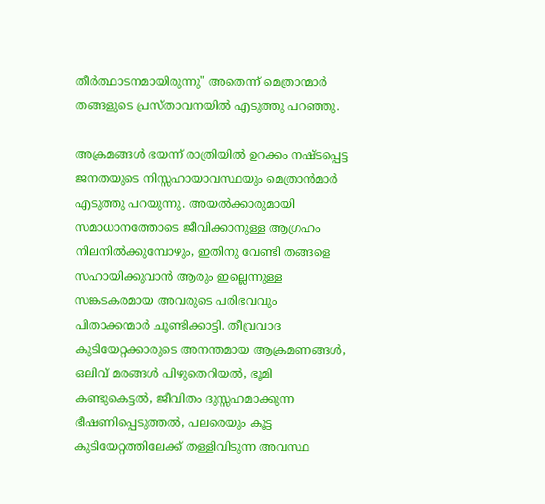തീർത്ഥാടനമായിരുന്നു" അതെന്ന് മെത്രാന്മാർ തങ്ങളുടെ പ്രസ്താവനയിൽ എടുത്തു പറഞ്ഞു.

അക്രമങ്ങൾ ഭയന്ന് രാത്രിയിൽ ഉറക്കം നഷ്ടപ്പെട്ട ജനതയുടെ നിസ്സഹായാവസ്ഥയും മെത്രാൻമാർ എടുത്തു പറയുന്നു. അയൽക്കാരുമായി സമാധാനത്തോടെ ജീവിക്കാനുള്ള ആഗ്രഹം നിലനിൽക്കുമ്പോഴും, ഇതിനു വേണ്ടി തങ്ങളെ സഹായിക്കുവാൻ ആരും ഇല്ലെന്നുള്ള സങ്കടകരമായ അവരുടെ പരിഭവവും പിതാക്കന്മാർ ചൂണ്ടിക്കാട്ടി. തീവ്രവാദ കുടിയേറ്റക്കാരുടെ അനന്തമായ ആക്രമണങ്ങൾ, ഒലിവ് മരങ്ങൾ പിഴുതെറിയൽ, ഭൂമി കണ്ടുകെട്ടൽ, ജീവിതം ദുസ്സഹമാക്കുന്ന ഭീഷണിപ്പെടുത്തൽ, പലരെയും കൂട്ട കുടിയേറ്റത്തിലേക്ക് തള്ളിവിടുന്ന അവസ്ഥ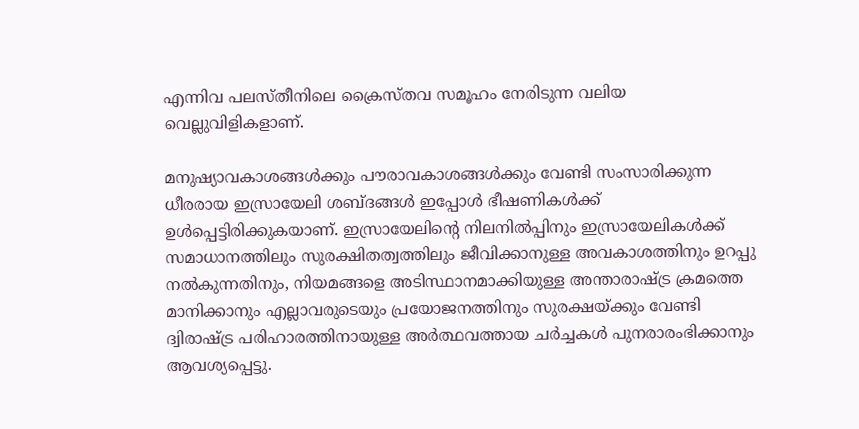എന്നിവ പലസ്തീനിലെ ക്രൈസ്തവ സമൂഹം നേരിടുന്ന വലിയ വെല്ലുവിളികളാണ്.

മനുഷ്യാവകാശങ്ങൾക്കും പൗരാവകാശങ്ങൾക്കും വേണ്ടി സംസാരിക്കുന്ന ധീരരായ ഇസ്രായേലി ശബ്ദങ്ങൾ ഇപ്പോൾ ഭീഷണികൾക്ക് ഉൾപ്പെട്ടിരിക്കുകയാണ്. ഇസ്രായേലിന്റെ നിലനിൽപ്പിനും ഇസ്രായേലികൾക്ക് സമാധാനത്തിലും സുരക്ഷിതത്വത്തിലും ജീവിക്കാനുള്ള അവകാശത്തിനും ഉറപ്പു നൽകുന്നതിനും, നിയമങ്ങളെ അടിസ്ഥാനമാക്കിയുള്ള അന്താരാഷ്ട്ര ക്രമത്തെ മാനിക്കാനും എല്ലാവരുടെയും പ്രയോജനത്തിനും സുരക്ഷയ്ക്കും വേണ്ടി ദ്വിരാഷ്ട്ര പരിഹാരത്തിനായുള്ള അർത്ഥവത്തായ ചർച്ചകൾ പുനരാരംഭിക്കാനും ആവശ്യപ്പെട്ടു.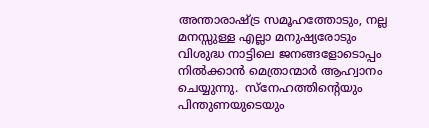അന്താരാഷ്ട്ര സമൂഹത്തോടും, നല്ല മനസ്സുള്ള എല്ലാ മനുഷ്യരോടും  വിശുദ്ധ നാട്ടിലെ ജനങ്ങളോടൊപ്പം നിൽക്കാൻ മെത്രാന്മാർ ആഹ്വാനം ചെയ്യുന്നു.  സ്നേഹത്തിന്റെയും പിന്തുണയുടെയും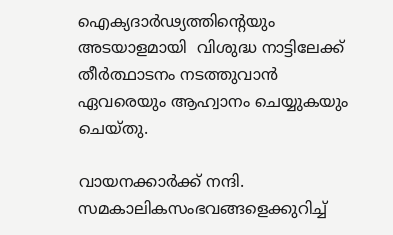ഐക്യദാർഢ്യത്തിന്റെയും അടയാളമായി  വിശുദ്ധ നാട്ടിലേക്ക് തീർത്ഥാടനം നടത്തുവാൻ ഏവരെയും ആഹ്വാനം ചെയ്യുകയും ചെയ്തു.

വായനക്കാർക്ക് നന്ദി. സമകാലികസംഭവങ്ങളെക്കുറിച്ച്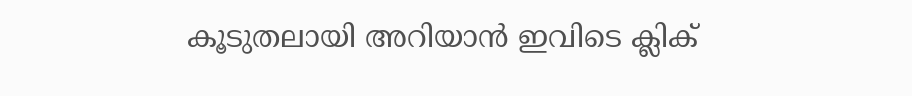കൂടുതലായി അറിയാൻ ഇവിടെ ക്ലിക്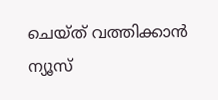ചെയ്‌ത്‌ വത്തിക്കാൻ ന്യൂസ്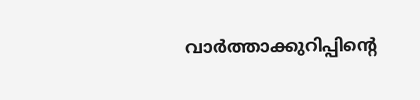വാർത്താക്കുറിപ്പിന്റെ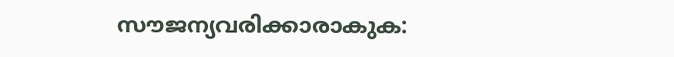സൗജന്യവരിക്കാരാകുക: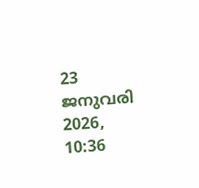23 ജനുവരി 2026, 10:36